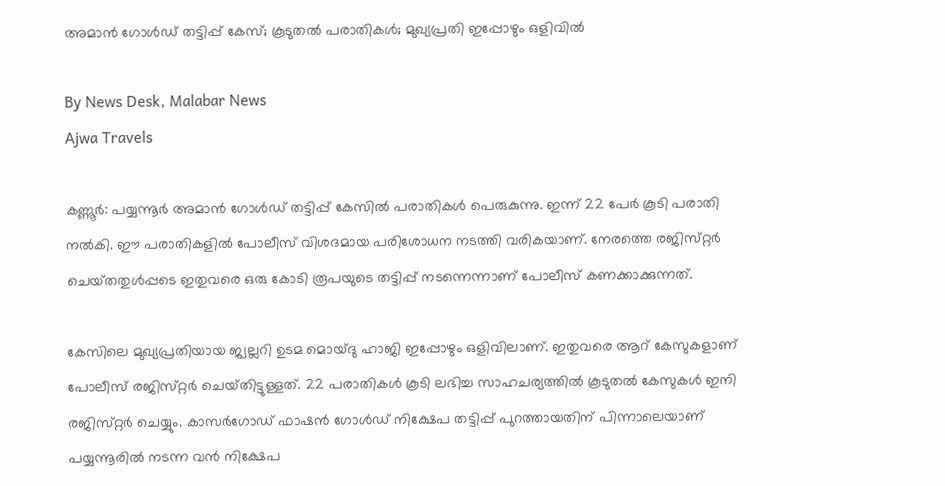അമാൻ ഗോൾഡ് തട്ടിപ്പ് കേസ്; കൂടുതൽ പരാതികൾ; മുഖ്യപ്രതി ഇപ്പോഴും ഒളിവിൽ

By News Desk, Malabar News
Ajwa Travels

കണ്ണൂർ: പയ്യന്നൂർ അമാൻ ഗോൾഡ് തട്ടിപ്പ് കേസിൽ പരാതികൾ പെരുകുന്നു. ഇന്ന് 22 പേർ കൂടി പരാതി നൽകി. ഈ പരാതികളിൽ പോലീസ് വിശദമായ പരിശോധന നടത്തി വരികയാണ്. നേരത്തെ രജിസ്‌റ്റർ ചെയ്‌തതുൾപ്പടെ ഇതുവരെ ഒരു കോടി രൂപയുടെ തട്ടിപ്പ് നടന്നെന്നാണ് പോലീസ് കണക്കാക്കുന്നത്.

കേസിലെ മുഖ്യപ്രതിയായ ജ്വല്ലറി ഉടമ മൊയ്‌ദു ഹാജി ഇപ്പോഴും ഒളിവിലാണ്. ഇതുവരെ ആറ് കേസുകളാണ് പോലീസ് രജിസ്‌റ്റർ ചെയ്‌തിട്ടുള്ളത്‌. 22 പരാതികൾ കൂടി ലഭിച്ച സാഹചര്യത്തിൽ കൂടുതൽ കേസുകൾ ഇനി രജിസ്‌റ്റർ ചെയ്യും. കാസർഗോഡ് ഫാഷൻ ഗോൾഡ് നിക്ഷേപ തട്ടിപ്പ് പുറത്തായതിന് പിന്നാലെയാണ് പയ്യന്നൂരിൽ നടന്ന വൻ നിക്ഷേപ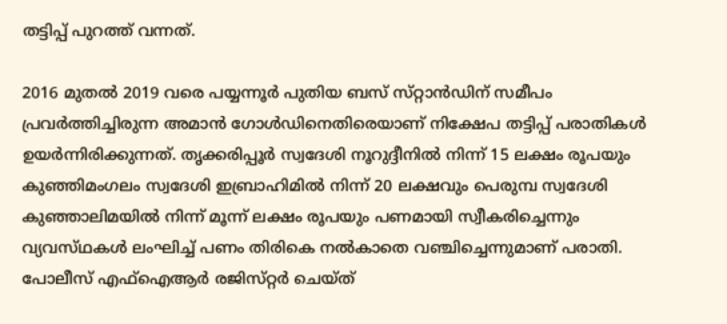തട്ടിപ്പ് പുറത്ത് വന്നത്.

2016 മുതൽ 2019 വരെ പയ്യന്നൂർ പുതിയ ബസ് സ്‌റ്റാൻഡിന് സമീപം പ്രവർത്തിച്ചിരുന്ന അമാൻ ഗോൾഡിനെതിരെയാണ് നിക്ഷേപ തട്ടിപ്പ് പരാതികൾ ഉയർന്നിരിക്കുന്നത്. തൃക്കരിപ്പൂർ സ്വദേശി നൂറുദ്ദീനിൽ നിന്ന് 15 ലക്ഷം രൂപയും കുഞ്ഞിമംഗലം സ്വദേശി ഇബ്രാഹിമിൽ നിന്ന് 20 ലക്ഷവും പെരുമ്പ സ്വദേശി കുഞ്ഞാലിമയിൽ നിന്ന് മൂന്ന് ലക്ഷം രൂപയും പണമായി സ്വീകരിച്ചെന്നും വ്യവസ്‌ഥകൾ ലംഘിച്ച് പണം തിരികെ നൽകാതെ വഞ്ചിച്ചെന്നുമാണ് പരാതി. പോലീസ് എഫ്‌ഐആർ രജിസ്‌റ്റർ ചെയ്‌ത്‌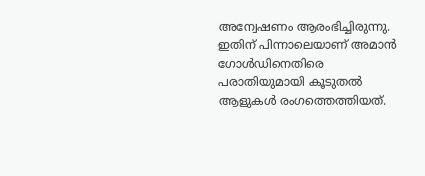അന്വേഷണം ആരംഭിച്ചിരുന്നു. ഇതിന് പിന്നാലെയാണ് അമാൻ ഗോൾഡിനെതിരെ പരാതിയുമായി കൂടുതൽ ആളുകൾ രംഗത്തെത്തിയത്.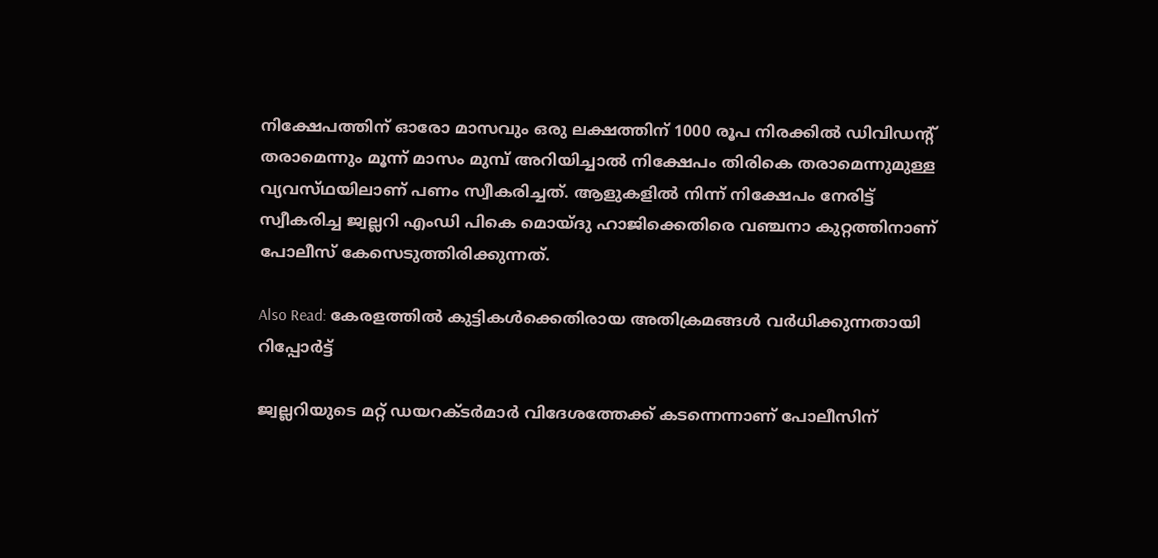നിക്ഷേപത്തിന് ഓരോ മാസവും ഒരു ലക്ഷത്തിന് 1000 രൂപ നിരക്കിൽ ഡിവിഡന്റ് തരാമെന്നും മൂന്ന് മാസം മുമ്പ് അറിയിച്ചാൽ നിക്ഷേപം തിരികെ തരാമെന്നുമുള്ള വ്യവസ്‌ഥയിലാണ് പണം സ്വീകരിച്ചത്. ആളുകളിൽ നിന്ന് നിക്ഷേപം നേരിട്ട് സ്വീകരിച്ച ജ്വല്ലറി എംഡി പികെ മൊയ്‌ദു ഹാജിക്കെതിരെ വഞ്ചനാ കുറ്റത്തിനാണ് പോലീസ് കേസെടുത്തിരിക്കുന്നത്.

Also Read: കേരളത്തില്‍ കുട്ടികള്‍ക്കെതിരായ അതിക്രമങ്ങള്‍ വര്‍ധിക്കുന്നതായി റിപ്പോര്‍ട്ട്

ജ്വല്ലറിയുടെ മറ്റ് ഡയറക്‌ടർമാർ വിദേശത്തേക്ക് കടന്നെന്നാണ് പോലീസിന്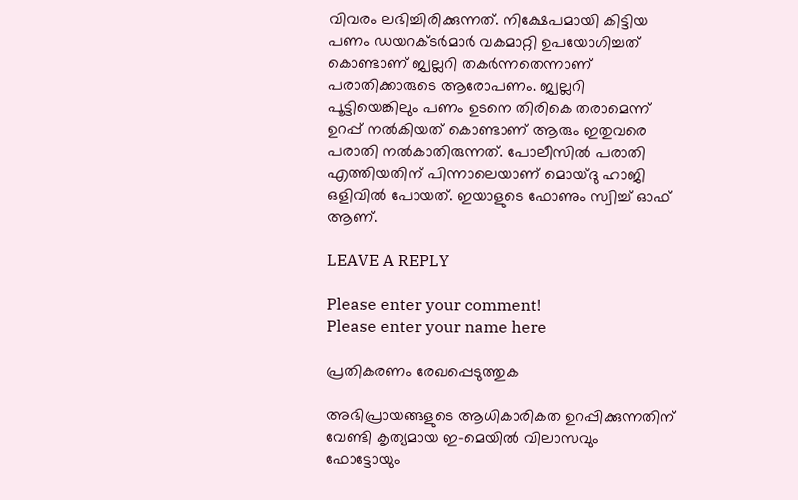വിവരം ലഭിച്ചിരിക്കുന്നത്. നിക്ഷേപമായി കിട്ടിയ പണം ഡയറക്‌ടർമാർ വകമാറ്റി ഉപയോഗിച്ചത് കൊണ്ടാണ് ജ്വല്ലറി തകർന്നതെന്നാണ് പരാതിക്കാരുടെ ആരോപണം. ജ്വല്ലറി പൂട്ടിയെങ്കിലും പണം ഉടനെ തിരികെ തരാമെന്ന് ഉറപ്പ് നൽകിയത് കൊണ്ടാണ് ആരും ഇതുവരെ പരാതി നൽകാതിരുന്നത്. പോലീസിൽ പരാതി എത്തിയതിന് പിന്നാലെയാണ് മൊയ്‌ദു ഹാജി ഒളിവിൽ പോയത്. ഇയാളുടെ ഫോണും സ്വിച്ച് ഓഫ് ആണ്.

LEAVE A REPLY

Please enter your comment!
Please enter your name here

പ്രതികരണം രേഖപ്പെടുത്തുക

അഭിപ്രായങ്ങളുടെ ആധികാരികത ഉറപ്പിക്കുന്നതിന് വേണ്ടി കൃത്യമായ ഇ-മെയിൽ വിലാസവും ഫോട്ടോയും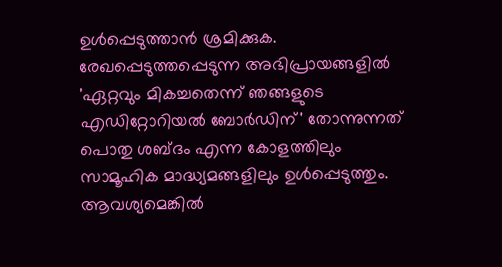ഉൾപ്പെടുത്താൻ ശ്രമിക്കുക. രേഖപ്പെടുത്തപ്പെടുന്ന അഭിപ്രായങ്ങളിൽ 'ഏറ്റവും മികച്ചതെന്ന് ഞങ്ങളുടെ എഡിറ്റോറിയൽ ബോർഡിന്' തോന്നുന്നത് പൊതു ശബ്‌ദം എന്ന കോളത്തിലും സാമൂഹിക മാദ്ധ്യമങ്ങളിലും ഉൾപ്പെടുത്തും. ആവശ്യമെങ്കിൽ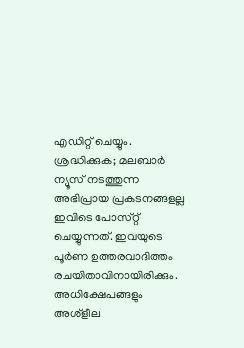എഡിറ്റ് ചെയ്യും. ശ്രദ്ധിക്കുക; മലബാർ ന്യൂസ് നടത്തുന്ന അഭിപ്രായ പ്രകടനങ്ങളല്ല ഇവിടെ പോസ്‌റ്റ് ചെയ്യുന്നത്. ഇവയുടെ പൂർണ ഉത്തരവാദിത്തം രചയിതാവിനായിരിക്കും. അധിക്ഷേപങ്ങളും അശ്‌ളീല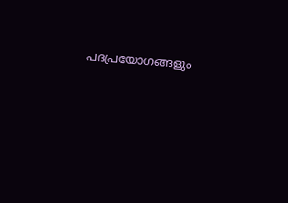പദപ്രയോഗങ്ങളും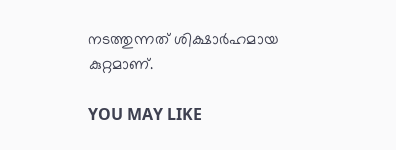നടത്തുന്നത് ശിക്ഷാർഹമായ കുറ്റമാണ്.

YOU MAY LIKE